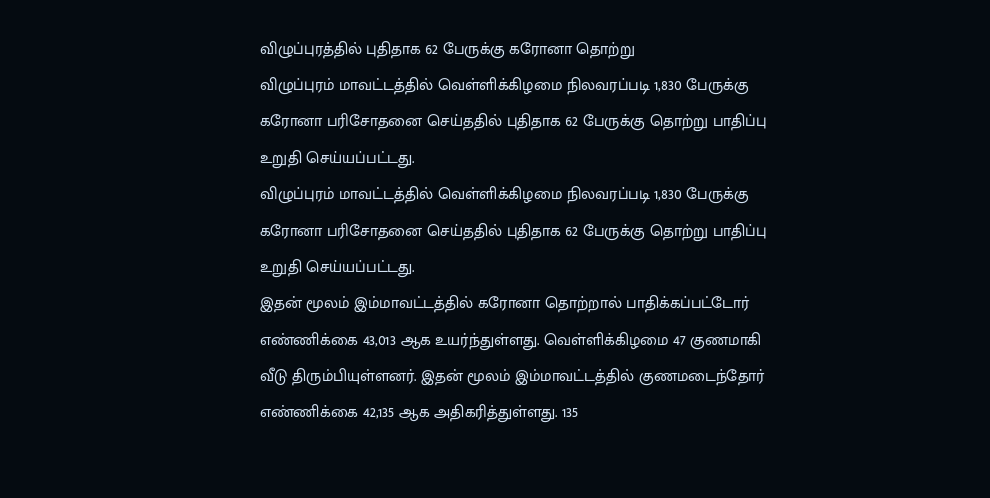விழுப்புரத்தில் புதிதாக 62 பேருக்கு கரோனா தொற்று
விழுப்புரம் மாவட்டத்தில் வெள்ளிக்கிழமை நிலவரப்படி 1,830 பேருக்கு கரோனா பரிசோதனை செய்ததில் புதிதாக 62 பேருக்கு தொற்று பாதிப்பு உறுதி செய்யப்பட்டது.
விழுப்புரம் மாவட்டத்தில் வெள்ளிக்கிழமை நிலவரப்படி 1,830 பேருக்கு கரோனா பரிசோதனை செய்ததில் புதிதாக 62 பேருக்கு தொற்று பாதிப்பு உறுதி செய்யப்பட்டது.
இதன் மூலம் இம்மாவட்டத்தில் கரோனா தொற்றால் பாதிக்கப்பட்டோர் எண்ணிக்கை 43,013 ஆக உயர்ந்துள்ளது. வெள்ளிக்கிழமை 47 குணமாகி வீடு திரும்பியுள்ளனர். இதன் மூலம் இம்மாவட்டத்தில் குணமடைந்தோர் எண்ணிக்கை 42,135 ஆக அதிகரித்துள்ளது. 135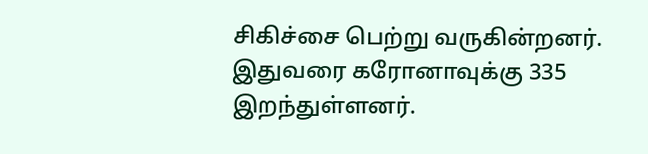சிகிச்சை பெற்று வருகின்றனர். இதுவரை கரோனாவுக்கு 335 இறந்துள்ளனர்.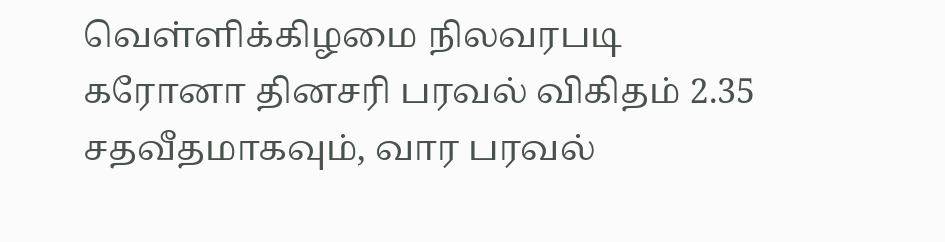வெள்ளிக்கிழமை நிலவரபடி கரோனா தினசரி பரவல் விகிதம் 2.35 சதவீதமாகவும், வார பரவல்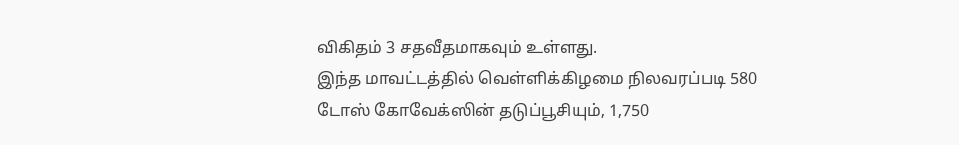விகிதம் 3 சதவீதமாகவும் உள்ளது.
இந்த மாவட்டத்தில் வெள்ளிக்கிழமை நிலவரப்படி 580 டோஸ் கோவேக்ஸின் தடுப்பூசியும், 1,750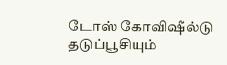டோஸ் கோவிஷீல்டு தடுப்பூசியும்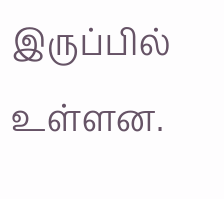இருப்பில் உள்ளன.